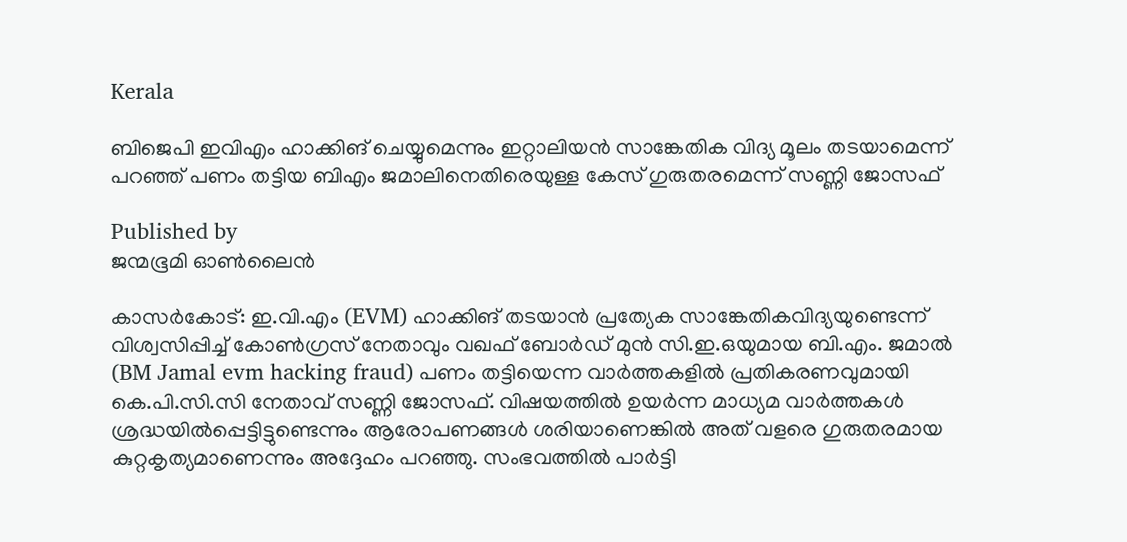Kerala

ബിജെപി ഇവിഎം ഹാക്കിങ് ചെയ്യുമെന്നും ഇറ്റാലിയൻ സാങ്കേതിക വിദ്യ മൂലം തടയാമെന്ന് പറഞ്ഞ് പണം തട്ടിയ ബിഎം ജമാലിനെതിരെയുള്ള കേസ് ഗുരുതരമെന്ന് സണ്ണി ജോസഫ്

Published by
ജന്മഭൂമി ഓണ്‍ലൈന്‍

കാസർകോട്: ഇ.വി.എം (EVM) ഹാക്കിങ് തടയാൻ പ്രത്യേക സാങ്കേതികവിദ്യയുണ്ടെന്ന് വിശ്വസിപ്പിച്ച് കോൺഗ്രസ് നേതാവും വഖഫ് ബോർഡ് മുൻ സി.ഇ.ഒയുമായ ബി.എം. ജമാൽ (BM Jamal evm hacking fraud) പണം തട്ടിയെന്ന വാർത്തകളിൽ പ്രതികരണവുമായി കെ.പി.സി.സി നേതാവ് സണ്ണി ജോസഫ്. വിഷയത്തിൽ ഉയർന്ന മാധ്യമ വാർത്തകൾ ശ്രദ്ധയിൽപ്പെട്ടിട്ടുണ്ടെന്നും ആരോപണങ്ങൾ ശരിയാണെങ്കിൽ അത് വളരെ ഗുരുതരമായ കുറ്റകൃത്യമാണെന്നും അദ്ദേഹം പറഞ്ഞു. സംഭവത്തിൽ പാർട്ടി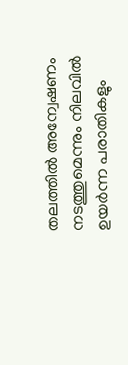തലത്തിൽ അന്വേഷണം നടത്തുമെന്നും നിലവിൽ ഉയർന്ന പരാതികളും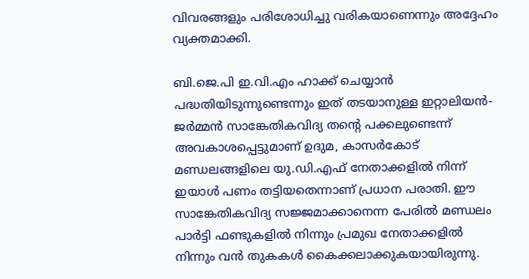വിവരങ്ങളും പരിശോധിച്ചു വരികയാണെന്നും അദ്ദേഹം വ്യക്തമാക്കി.

ബി.ജെ.പി ഇ.വി.എം ഹാക്ക് ചെയ്യാൻ പദ്ധതിയിടുന്നുണ്ടെന്നും ഇത് തടയാനുള്ള ഇറ്റാലിയൻ-ജർമ്മൻ സാങ്കേതികവിദ്യ തന്റെ പക്കലുണ്ടെന്ന് അവകാശപ്പെട്ടുമാണ് ഉദുമ, കാസർകോട് മണ്ഡലങ്ങളിലെ യു.ഡി.എഫ് നേതാക്കളിൽ നിന്ന് ഇയാൾ പണം തട്ടിയതെന്നാണ് പ്രധാന പരാതി. ഈ സാങ്കേതികവിദ്യ സജ്ജമാക്കാനെന്ന പേരിൽ മണ്ഡലം പാർട്ടി ഫണ്ടുകളിൽ നിന്നും പ്രമുഖ നേതാക്കളിൽ നിന്നും വൻ തുകകൾ കൈക്കലാക്കുകയായിരുന്നു.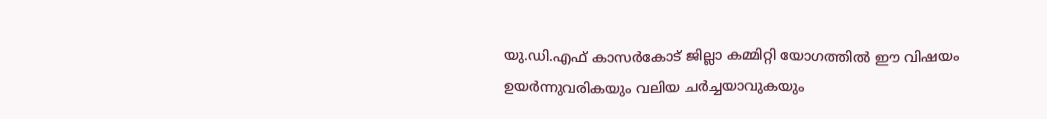യു.ഡി.എഫ് കാസർകോട് ജില്ലാ കമ്മിറ്റി യോഗത്തിൽ ഈ വിഷയം ഉയർന്നുവരികയും വലിയ ചർച്ചയാവുകയും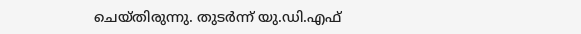ചെയ്തിരുന്നു. തുടർന്ന് യു.ഡി.എഫ്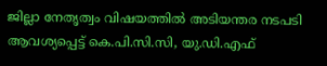ജില്ലാ നേതൃത്വം വിഷയത്തിൽ അടിയന്തര നടപടി ആവശ്യപ്പെട്ട് കെ.പി.സി.സി, യു.ഡി.എഫ്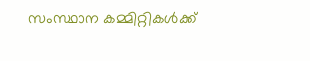സംസ്ഥാന കമ്മിറ്റികൾക്ക്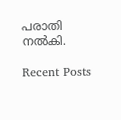പരാതി നൽകി.

Recent Posts